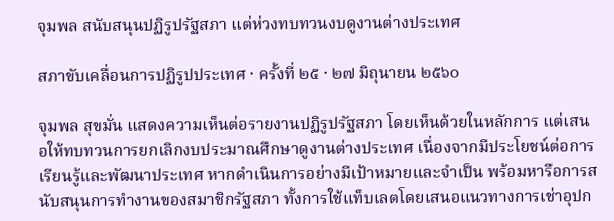จุมพล สนับสนุนปฏิรูปรัฐสภา แต่ห่วงทบทวนงบดูงานต่างประเทศ

สภาขับเคลื่อนการปฏิรูปประเทศ · ครั้งที่ ๒๕ · ๒๗ มิถุนายน ๒๕๖๐

จุมพล สุขมั่น แสดงความเห็นต่อรายงานปฏิรูปรัฐสภา โดยเห็นด้วยในหลักการ แต่เสนอให้ทบทวนการยกเลิกงบประมาณศึกษาดูงานต่างประเทศ เนื่องจากมีประโยชน์ต่อการเรียนรู้และพัฒนาประเทศ หากดำเนินการอย่างมีเป้าหมายและจำเป็น พร้อมหารือการสนับสนุนการทำงานของสมาชิกรัฐสภา ทั้งการใช้แท็บเลตโดยเสนอแนวทางการเช่าอุปก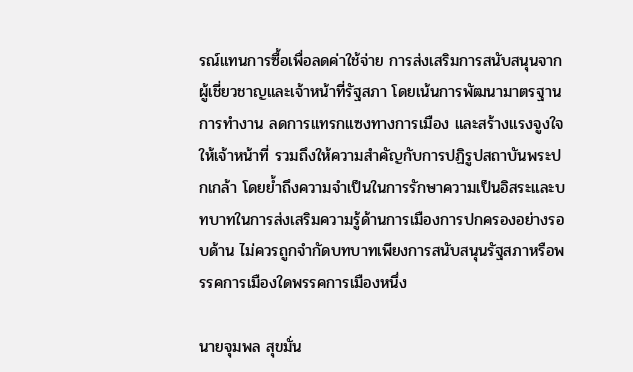รณ์แทนการซื้อเพื่อลดค่าใช้จ่าย การส่งเสริมการสนับสนุนจากผู้เชี่ยวชาญและเจ้าหน้าที่รัฐสภา โดยเน้นการพัฒนามาตรฐานการทำงาน ลดการแทรกแซงทางการเมือง และสร้างแรงจูงใจให้เจ้าหน้าที่ รวมถึงให้ความสำคัญกับการปฏิรูปสถาบันพระปกเกล้า โดยย้ำถึงความจำเป็นในการรักษาความเป็นอิสระและบทบาทในการส่งเสริมความรู้ด้านการเมืองการปกครองอย่างรอบด้าน ไม่ควรถูกจำกัดบทบาทเพียงการสนับสนุนรัฐสภาหรือพรรคการเมืองใดพรรคการเมืองหนึ่ง

นายจุมพล สุขมั่น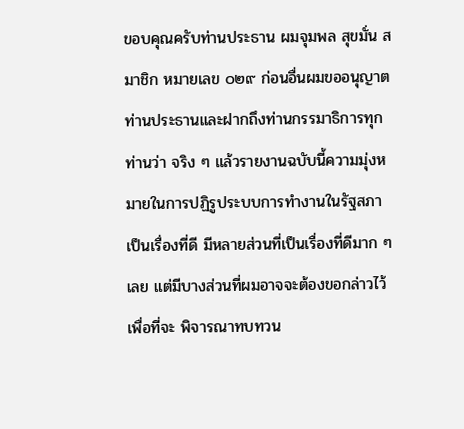ขอบคุณครับท่านประธาน ผมจุมพล สุขมั่น สมาชิก หมายเลข ๐๒๙ ก่อนอื่นผมขออนุญาตท่านประธานและฝากถึงท่านกรรมาธิการทุกท่านว่า จริง ๆ แล้วรายงานฉบับนี้ความมุ่งหมายในการปฏิรูประบบการทำงานในรัฐสภาเป็นเรื่องที่ดี มีหลายส่วนที่เป็นเรื่องที่ดีมาก ๆ เลย แต่มีบางส่วนที่ผมอาจจะต้องขอกล่าวไว้เพื่อที่จะ พิจารณาทบทวน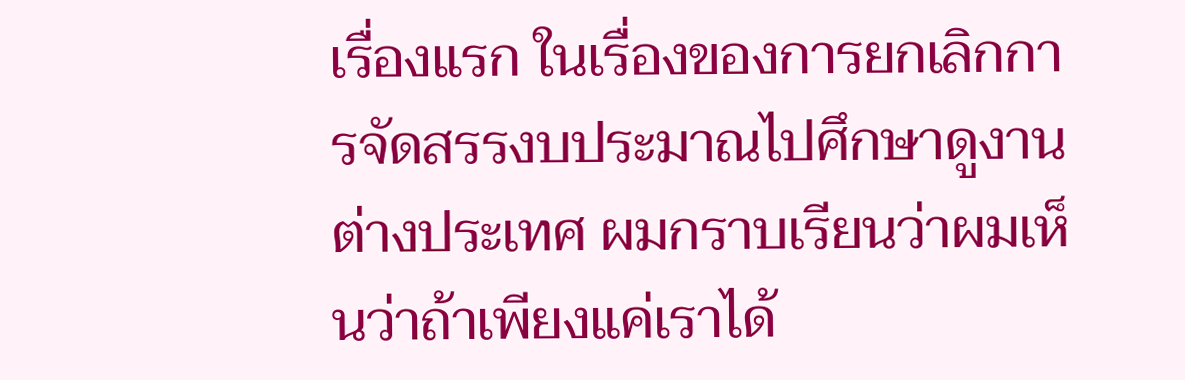เรื่องแรก ในเรื่องของการยกเลิกการจัดสรรงบประมาณไปศึกษาดูงาน ต่างประเทศ ผมกราบเรียนว่าผมเห็นว่าถ้าเพียงแค่เราได้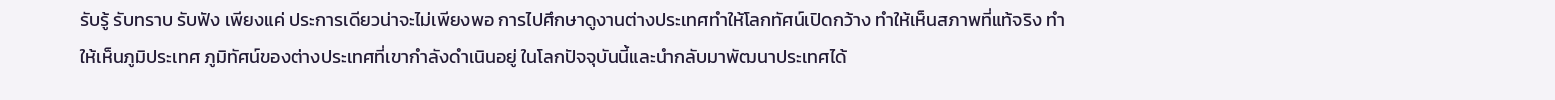รับรู้ รับทราบ รับฟัง เพียงแค่ ประการเดียวน่าจะไม่เพียงพอ การไปศึกษาดูงานต่างประเทศทำให้โลกทัศน์เปิดกว้าง ทำให้เห็นสภาพที่แท้จริง ทำให้เห็นภูมิประเทศ ภูมิทัศน์ของต่างประเทศที่เขากำลังดำเนินอยู่ ในโลกปัจจุบันนี้และนำกลับมาพัฒนาประเทศได้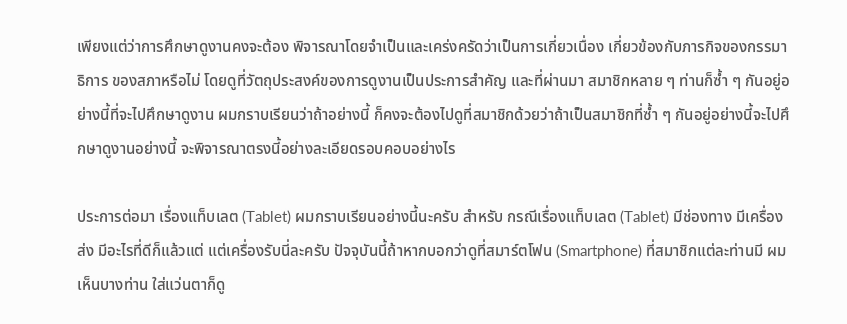เพียงแต่ว่าการศึกษาดูงานคงจะต้อง พิจารณาโดยจำเป็นและเคร่งครัดว่าเป็นการเกี่ยวเนื่อง เกี่ยวข้องกับภารกิจของกรรมาธิการ ของสภาหรือไม่ โดยดูที่วัตถุประสงค์ของการดูงานเป็นประการสำคัญ และที่ผ่านมา สมาชิกหลาย ๆ ท่านก็ซ้ำ ๆ กันอยู่อย่างนี้ที่จะไปศึกษาดูงาน ผมกราบเรียนว่าถ้าอย่างนี้ ก็คงจะต้องไปดูที่สมาชิกด้วยว่าถ้าเป็นสมาชิกที่ซ้ำ ๆ กันอยู่อย่างนี้จะไปศึกษาดูงานอย่างนี้ จะพิจารณาตรงนี้อย่างละเอียดรอบคอบอย่างไร

ประการต่อมา เรื่องแท็บเลต (Tablet) ผมกราบเรียนอย่างนี้นะครับ สำหรับ กรณีเรื่องแท็บเลต (Tablet) มีช่องทาง มีเครื่องส่ง มีอะไรที่ดีก็แล้วแต่ แต่เครื่องรับนี่ละครับ ปัจจุบันนี้ถ้าหากบอกว่าดูที่สมาร์ตโฟน (Smartphone) ที่สมาชิกแต่ละท่านมี ผมเห็นบางท่าน ใส่แว่นตาก็ดู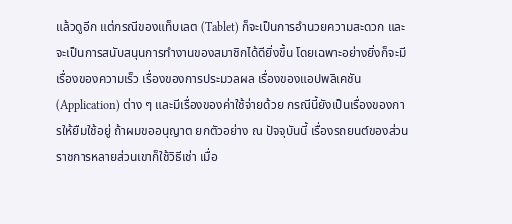แล้วดูอีก แต่กรณีของแท็บเลต (Tablet) ก็จะเป็นการอำนวยความสะดวก และจะเป็นการสนับสนุนการทำงานของสมาชิกได้ดียิ่งขึ้น โดยเฉพาะอย่างยิ่งก็จะมี เรื่องของความเร็ว เรื่องของการประมวลผล เรื่องของแอปพลิเคชัน (Application) ต่าง ๆ และมีเรื่องของค่าใช้จ่ายด้วย กรณีนี้ยังเป็นเรื่องของการให้ยืมใช้อยู่ ถ้าผมขออนุญาต ยกตัวอย่าง ณ ปัจจุบันนี้ เรื่องรถยนต์ของส่วนราชการหลายส่วนเขาก็ใช้วิธีเช่า เมื่อ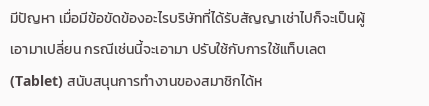มีปัญหา เมื่อมีข้อขัดข้องอะไรบริษัทที่ได้รับสัญญาเช่าไปก็จะเป็นผู้เอามาเปลี่ยน กรณีเช่นนี้จะเอามา ปรับใช้กับการใช้แท็บเลต (Tablet) สนับสนุนการทำงานของสมาชิกได้ห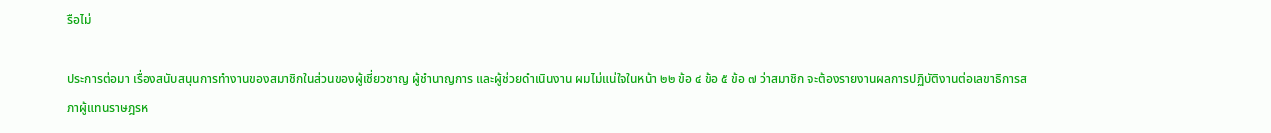รือไม่

ประการต่อมา เรื่องสนับสนุนการทำงานของสมาชิกในส่วนของผู้เชี่ยวชาญ ผู้ชำนาญการ และผู้ช่วยดำเนินงาน ผมไม่แน่ใจในหน้า ๒๒ ข้อ ๔ ข้อ ๕ ข้อ ๗ ว่าสมาชิก จะต้องรายงานผลการปฏิบัติงานต่อเลขาธิการสภาผู้แทนราษฎรห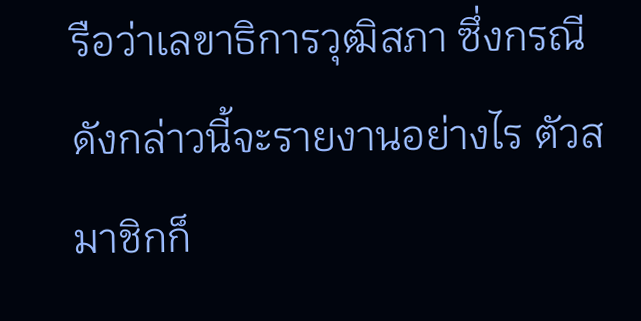รือว่าเลขาธิการวุฒิสภา ซึ่งกรณีดังกล่าวนี้จะรายงานอย่างไร ตัวสมาชิกก็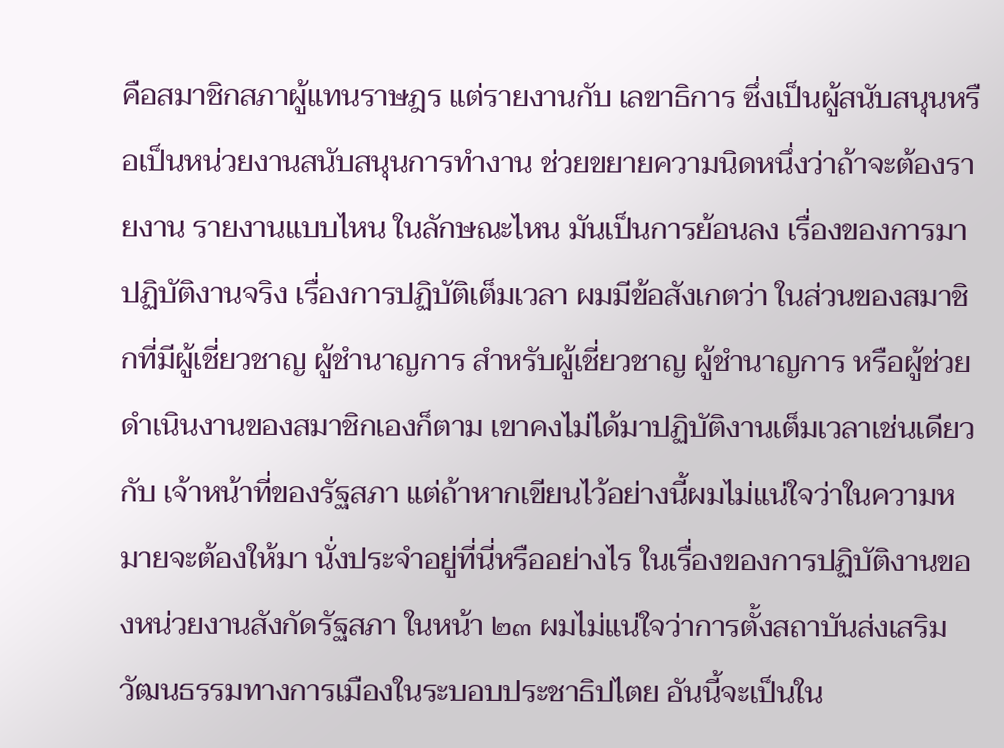คือสมาชิกสภาผู้แทนราษฎร แต่รายงานกับ เลขาธิการ ซึ่งเป็นผู้สนับสนุนหรือเป็นหน่วยงานสนับสนุนการทำงาน ช่วยขยายความนิดหนึ่งว่าถ้าจะต้องรายงาน รายงานแบบไหน ในลักษณะไหน มันเป็นการย้อนลง เรื่องของการมาปฏิบัติงานจริง เรื่องการปฏิบัติเต็มเวลา ผมมีข้อสังเกตว่า ในส่วนของสมาชิกที่มีผู้เชี่ยวชาญ ผู้ชำนาญการ สำหรับผู้เชี่ยวชาญ ผู้ชำนาญการ หรือผู้ช่วยดำเนินงานของสมาชิกเองก็ตาม เขาคงไม่ได้มาปฏิบัติงานเต็มเวลาเช่นเดียวกับ เจ้าหน้าที่ของรัฐสภา แต่ถ้าหากเขียนไว้อย่างนี้ผมไม่แน่ใจว่าในความหมายจะต้องให้มา นั่งประจำอยู่ที่นี่หรืออย่างไร ในเรื่องของการปฏิบัติงานของหน่วยงานสังกัดรัฐสภา ในหน้า ๒๓ ผมไม่แน่ใจว่าการตั้งสถาบันส่งเสริมวัฒนธรรมทางการเมืองในระบอบประชาธิปไตย อันนี้จะเป็นใน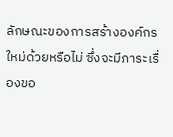ลักษณะของการสร้างองค์กรใหม่ด้วยหรือไม่ ซึ่งจะมีภาระเรื่องขอ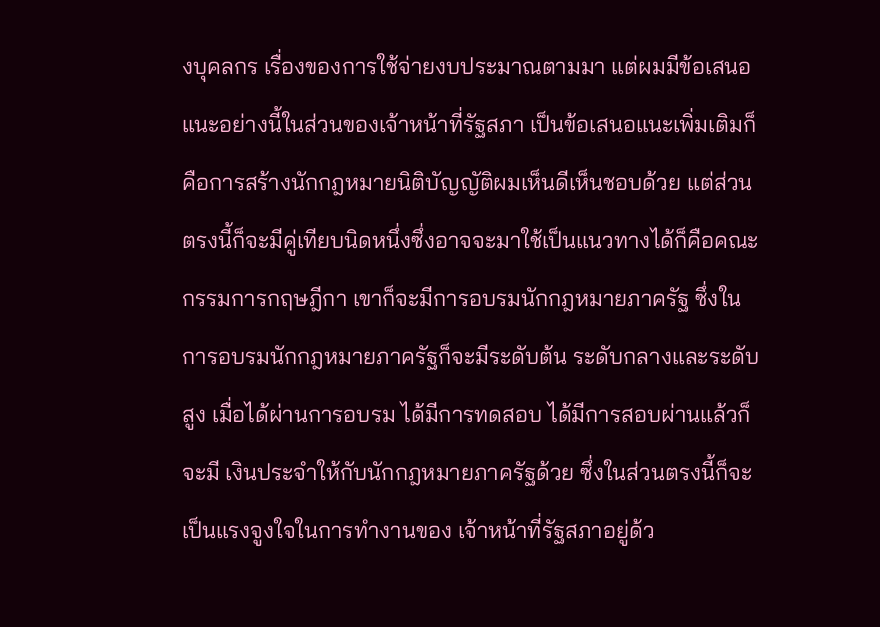งบุคลกร เรื่องของการใช้จ่ายงบประมาณตามมา แต่ผมมีข้อเสนอแนะอย่างนี้ในส่วนของเจ้าหน้าที่รัฐสภา เป็นข้อเสนอแนะเพิ่มเติมก็คือการสร้างนักกฎหมายนิติบัญญัติผมเห็นดีเห็นชอบด้วย แต่ส่วนตรงนี้ก็จะมีคู่เทียบนิดหนึ่งซึ่งอาจจะมาใช้เป็นแนวทางได้ก็คือคณะกรรมการกฤษฎีกา เขาก็จะมีการอบรมนักกฎหมายภาครัฐ ซึ่งในการอบรมนักกฎหมายภาครัฐก็จะมีระดับต้น ระดับกลางและระดับสูง เมื่อได้ผ่านการอบรม ได้มีการทดสอบ ได้มีการสอบผ่านแล้วก็จะมี เงินประจำให้กับนักกฎหมายภาครัฐด้วย ซึ่งในส่วนตรงนี้ก็จะเป็นแรงจูงใจในการทำงานของ เจ้าหน้าที่รัฐสภาอยู่ด้ว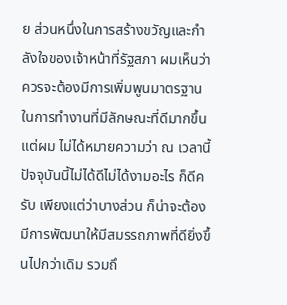ย ส่วนหนึ่งในการสร้างขวัญและกำลังใจของเจ้าหน้าที่รัฐสภา ผมเห็นว่าควรจะต้องมีการเพิ่มพูนมาตรฐานในการทำงานที่มีลักษณะที่ดีมากขึ้น แต่ผม ไม่ได้หมายความว่า ณ เวลานี้ ปัจจุบันนี้ไม่ได้ดีไม่ได้งามอะไร ก็ดีครับ เพียงแต่ว่าบางส่วน ก็น่าจะต้องมีการพัฒนาให้มีสมรรถภาพที่ดียิ่งขึ้นไปกว่าเดิม รวมถึ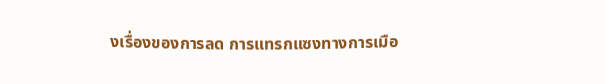งเรื่องของการลด การแทรกแซงทางการเมือ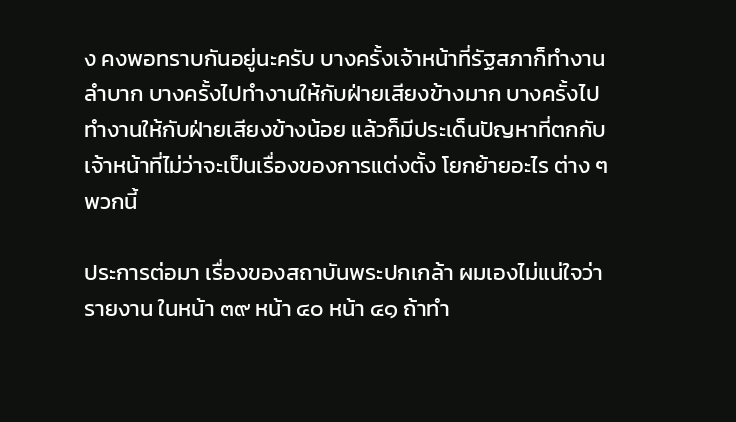ง คงพอทราบกันอยู่นะครับ บางครั้งเจ้าหน้าที่รัฐสภาก็ทำงาน ลำบาก บางครั้งไปทำงานให้กับฝ่ายเสียงข้างมาก บางครั้งไปทำงานให้กับฝ่ายเสียงข้างน้อย แล้วก็มีประเด็นปัญหาที่ตกกับเจ้าหน้าที่ไม่ว่าจะเป็นเรื่องของการแต่งตั้ง โยกย้ายอะไร ต่าง ๆ พวกนี้

ประการต่อมา เรื่องของสถาบันพระปกเกล้า ผมเองไม่แน่ใจว่ารายงาน ในหน้า ๓๙ หน้า ๔๐ หน้า ๔๑ ถ้าทำ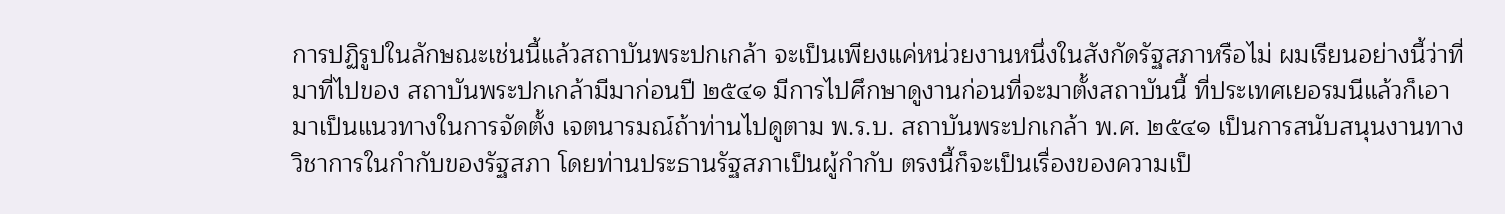การปฏิรูปในลักษณะเช่นนี้แล้วสถาบันพระปกเกล้า จะเป็นเพียงแค่หน่วยงานหนึ่งในสังกัดรัฐสภาหรือไม่ ผมเรียนอย่างนี้ว่าที่มาที่ไปของ สถาบันพระปกเกล้ามีมาก่อนปี ๒๕๔๑ มีการไปศึกษาดูงานก่อนที่จะมาตั้งสถาบันนี้ ที่ประเทศเยอรมนีแล้วก็เอามาเป็นแนวทางในการจัดตั้ง เจตนารมณ์ถ้าท่านไปดูตาม พ.ร.บ. สถาบันพระปกเกล้า พ.ศ. ๒๕๔๑ เป็นการสนับสนุนงานทางวิชาการในกำกับของรัฐสภา โดยท่านประธานรัฐสภาเป็นผู้กำกับ ตรงนี้ก็จะเป็นเรื่องของความเป็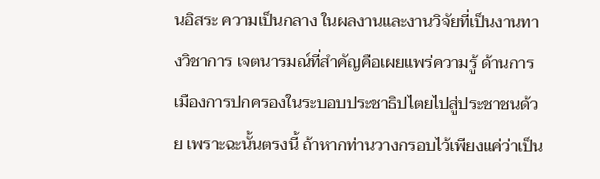นอิสระ ความเป็นกลาง ในผลงานและงานวิจัยที่เป็นงานทางวิชาการ เจตนารมณ์ที่สำคัญคือเผยแพร่ความรู้ ด้านการเมืองการปกครองในระบอบประชาธิปไตยไปสู่ประชาชนด้วย เพราะฉะนั้นตรงนี้ ถ้าหากท่านวางกรอบไว้เพียงแค่ว่าเป็น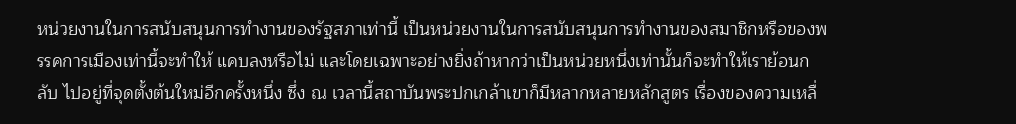หน่วยงานในการสนับสนุนการทำงานของรัฐสภาเท่านี้ เป็นหน่วยงานในการสนับสนุนการทำงานของสมาชิกหรือของพรรคการเมืองเท่านี้จะทำให้ แคบลงหรือไม่ และโดยเฉพาะอย่างยิ่งถ้าหากว่าเป็นหน่วยหนึ่งเท่านั้นก็จะทำให้เราย้อนกลับ ไปอยู่ที่จุดตั้งต้นใหม่อีกครั้งหนึ่ง ซึ่ง ณ เวลานี้สถาบันพระปกเกล้าเขาก็มีหลากหลายหลักสูตร เรื่องของความเหลื่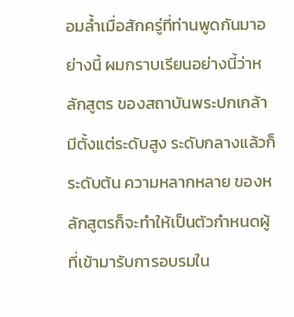อมล้ำเมื่อสักครู่ที่ท่านพูดกันมาอย่างนี้ ผมกราบเรียนอย่างนี้ว่าหลักสูตร ของสถาบันพระปกเกล้ามีตั้งแต่ระดับสูง ระดับกลางแล้วก็ระดับต้น ความหลากหลาย ของหลักสูตรก็จะทำให้เป็นตัวกำหนดผู้ที่เข้ามารับการอบรมใน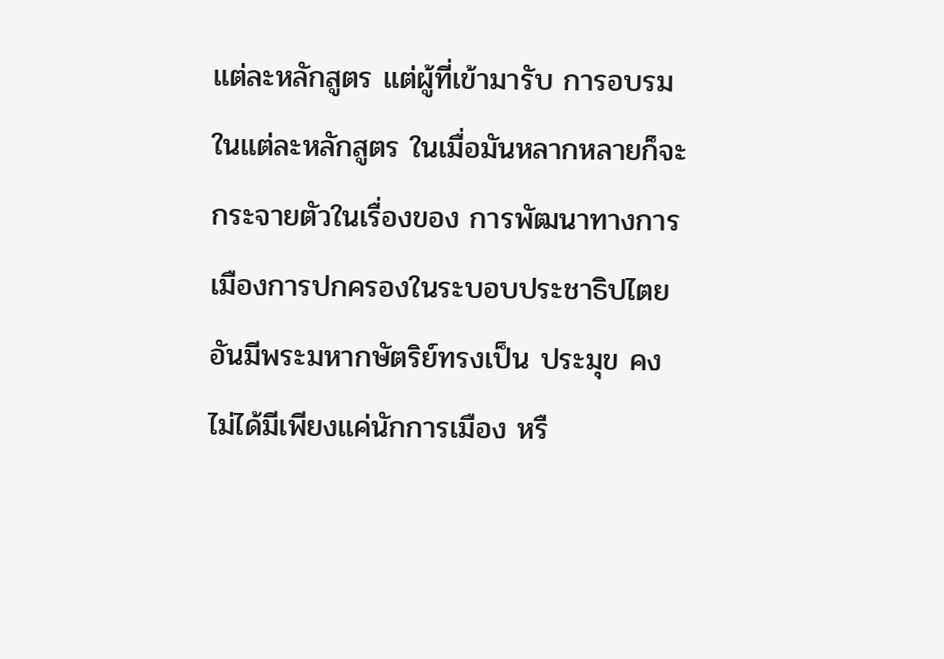แต่ละหลักสูตร แต่ผู้ที่เข้ามารับ การอบรมในแต่ละหลักสูตร ในเมื่อมันหลากหลายก็จะกระจายตัวในเรื่องของ การพัฒนาทางการเมืองการปกครองในระบอบประชาธิปไตยอันมีพระมหากษัตริย์ทรงเป็น ประมุข คงไม่ได้มีเพียงแค่นักการเมือง หรื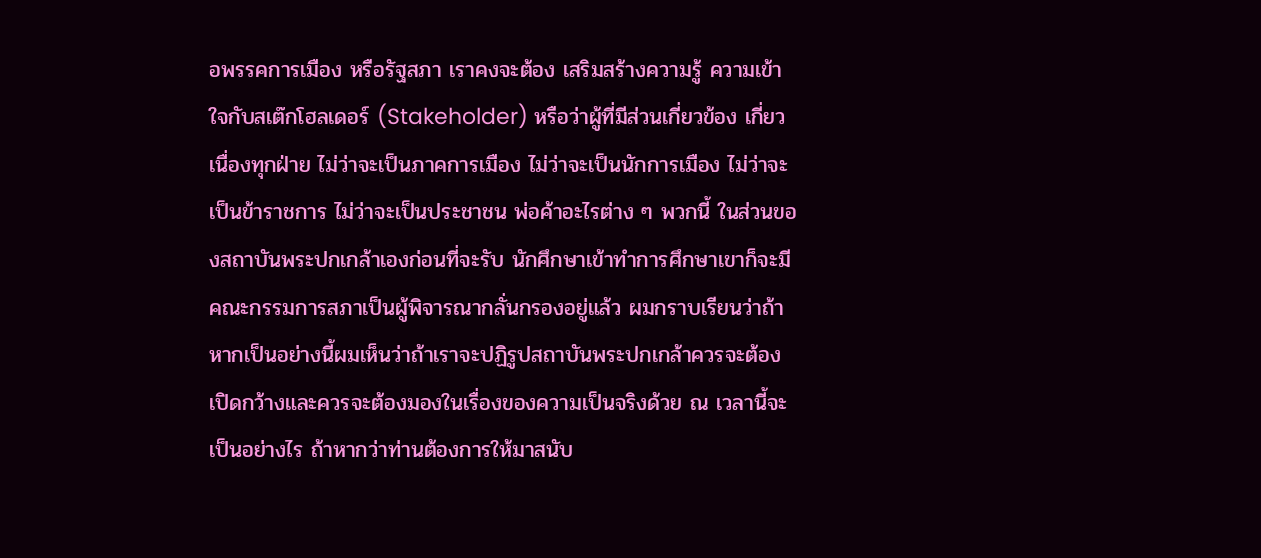อพรรคการเมือง หรือรัฐสภา เราคงจะต้อง เสริมสร้างความรู้ ความเข้าใจกับสเต๊กโฮลเดอร์ (Stakeholder) หรือว่าผู้ที่มีส่วนเกี่ยวข้อง เกี่ยวเนื่องทุกฝ่าย ไม่ว่าจะเป็นภาคการเมือง ไม่ว่าจะเป็นนักการเมือง ไม่ว่าจะเป็นข้าราชการ ไม่ว่าจะเป็นประชาชน พ่อค้าอะไรต่าง ๆ พวกนี้ ในส่วนของสถาบันพระปกเกล้าเองก่อนที่จะรับ นักศึกษาเข้าทำการศึกษาเขาก็จะมีคณะกรรมการสภาเป็นผู้พิจารณากลั่นกรองอยู่แล้ว ผมกราบเรียนว่าถ้าหากเป็นอย่างนี้ผมเห็นว่าถ้าเราจะปฏิรูปสถาบันพระปกเกล้าควรจะต้อง เปิดกว้างและควรจะต้องมองในเรื่องของความเป็นจริงด้วย ณ เวลานี้จะเป็นอย่างไร ถ้าหากว่าท่านต้องการให้มาสนับ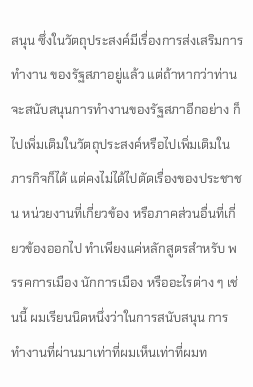สนุน ซึ่งในวัตถุประสงค์มีเรื่องการส่งเสริมการทำงาน ของรัฐสภาอยู่แล้ว แต่ถ้าหากว่าท่านจะสนับสนุนการทำงานของรัฐสภาอีกอย่าง ก็ไปเพิ่มเติมในวัตถุประสงค์หรือไปเพิ่มเติมในภารกิจก็ได้ แต่คงไม่ได้ไปตัดเรื่องของประชาชน หน่วยงานที่เกี่ยวข้อง หรือภาคส่วนอื่นที่เกี่ยวข้องออกไป ทำเพียงแค่หลักสูตรสำหรับ พรรคการเมือง นักการเมือง หรืออะไรต่าง ๆ เช่นนี้ ผมเรียนนิดหนึ่งว่าในการสนับสนุน การทำงานที่ผ่านมาเท่าที่ผมเห็นเท่าที่ผมท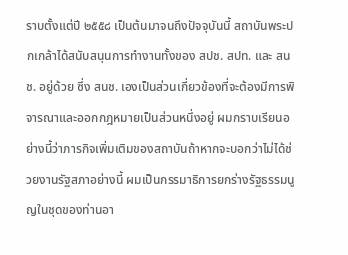ราบตั้งแต่ปี ๒๕๕๘ เป็นต้นมาจนถึงปัจจุบันนี้ สถาบันพระปกเกล้าได้สนับสนุนการทำงานทั้งของ สปช. สปท. และ สนช. อยู่ด้วย ซึ่ง สนช. เองเป็นส่วนเกี่ยวข้องที่จะต้องมีการพิจารณาและออกกฎหมายเป็นส่วนหนึ่งอยู่ ผมกราบเรียนอย่างนี้ว่าภารกิจเพิ่มเติมของสถาบันถ้าหากจะบอกว่าไม่ได้ช่วยงานรัฐสภาอย่างนี้ ผมเป็นกรรมาธิการยกร่างรัฐธรรมนูญในชุดของท่านอา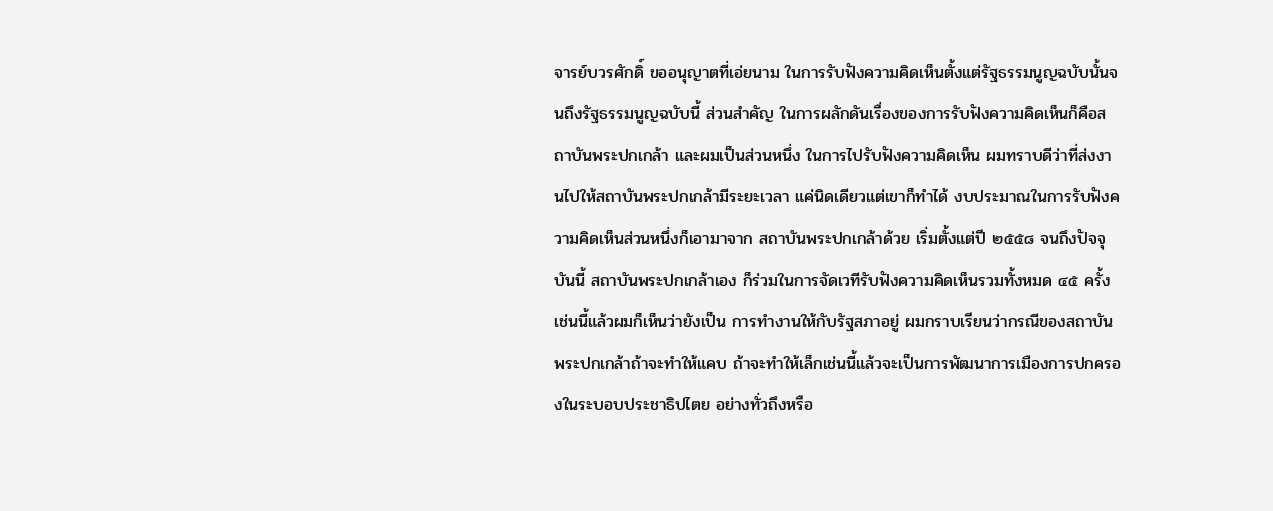จารย์บวรศักดิ์ ขออนุญาตที่เอ่ยนาม ในการรับฟังความคิดเห็นตั้งแต่รัฐธรรมนูญฉบับนั้นจนถึงรัฐธรรมนูญฉบับนี้ ส่วนสำคัญ ในการผลักดันเรื่องของการรับฟังความคิดเห็นก็คือสถาบันพระปกเกล้า และผมเป็นส่วนหนึ่ง ในการไปรับฟังความคิดเห็น ผมทราบดีว่าที่ส่งงานไปให้สถาบันพระปกเกล้ามีระยะเวลา แค่นิดเดียวแต่เขาก็ทำได้ งบประมาณในการรับฟังความคิดเห็นส่วนหนึ่งก็เอามาจาก สถาบันพระปกเกล้าด้วย เริ่มตั้งแต่ปี ๒๕๕๘ จนถึงปัจจุบันนี้ สถาบันพระปกเกล้าเอง ก็ร่วมในการจัดเวทีรับฟังความคิดเห็นรวมทั้งหมด ๔๕ ครั้ง เช่นนี้แล้วผมก็เห็นว่ายังเป็น การทำงานให้กับรัฐสภาอยู่ ผมกราบเรียนว่ากรณีของสถาบันพระปกเกล้าถ้าจะทำให้แคบ ถ้าจะทำให้เล็กเช่นนี้แล้วจะเป็นการพัฒนาการเมืองการปกครองในระบอบประชาธิปไตย อย่างทั่วถึงหรือ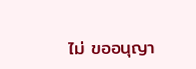ไม่ ขออนุญา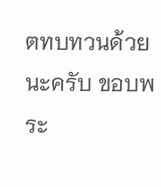ตทบทวนด้วยนะครับ ขอบพระ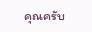คุณครับ